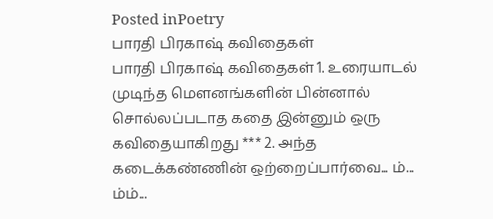Posted inPoetry
பாரதி பிரகாஷ் கவிதைகள்
பாரதி பிரகாஷ் கவிதைகள் 1. உரையாடல் முடிந்த மௌனங்களின் பின்னால் சொல்லப்படாத கதை இன்னும் ஒரு கவிதையாகிறது *** 2. அந்த கடைக்கண்ணின் ஒற்றைப்பார்வை... ம்... ம்ம்...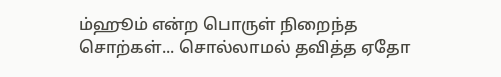ம்ஹூம் என்ற பொருள் நிறைந்த சொற்கள்... சொல்லாமல் தவித்த ஏதோ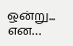ஒன்று... என…